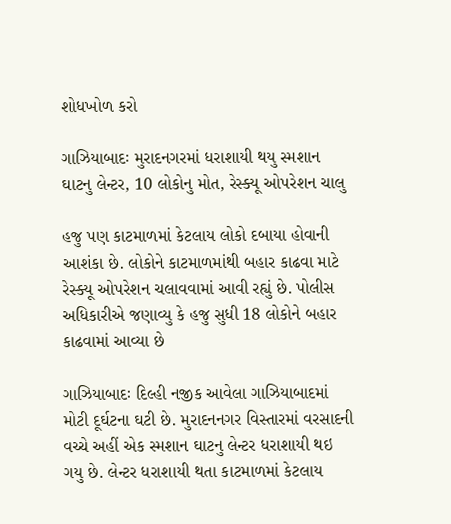શોધખોળ કરો

ગાઝિયાબાદઃ મુરાદનગરમાં ધરાશાયી થયુ સ્મશાન ઘાટનુ લેન્ટર, 10 લોકોનુ મોત, રેસ્ક્યૂ ઓપરેશન ચાલુ

હજુ પણ કાટમાળમાં કેટલાય લોકો દબાયા હોવાની આશંકા છે. લોકોને કાટમાળમાંથી બહાર કાઢવા માટે રેસ્ક્યૂ ઓપરેશન ચલાવવામાં આવી રહ્યું છે. પોલીસ અધિકારીએ જણાવ્યુ કે હજુ સુધી 18 લોકોને બહાર કાઢવામાં આવ્યા છે

ગાઝિયાબાદઃ દિલ્હી નજીક આવેલા ગાઝિયાબાદમાં મોટી દૂર્ઘટના ઘટી છે. મુરાદનનગર વિસ્તારમાં વરસાદની વચ્ચે અહીં એક સ્મશાન ઘાટનુ લેન્ટર ધરાશાયી થઇ ગયુ છે. લેન્ટર ધરાશાયી થતા કાટમાળમાં કેટલાય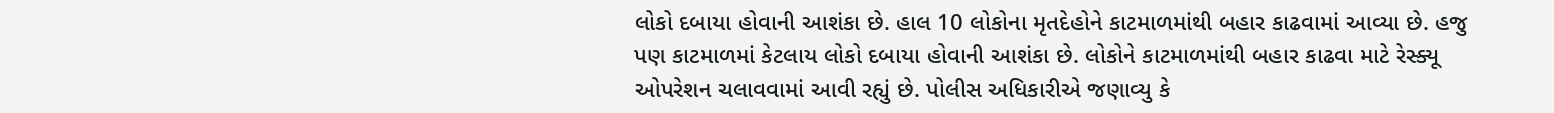લોકો દબાયા હોવાની આશંકા છે. હાલ 10 લોકોના મૃતદેહોને કાટમાળમાંથી બહાર કાઢવામાં આવ્યા છે. હજુ પણ કાટમાળમાં કેટલાય લોકો દબાયા હોવાની આશંકા છે. લોકોને કાટમાળમાંથી બહાર કાઢવા માટે રેસ્ક્યૂ ઓપરેશન ચલાવવામાં આવી રહ્યું છે. પોલીસ અધિકારીએ જણાવ્યુ કે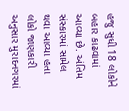હજુ સુધી 18 લોકોને બહાર કાઢવામાં આવ્યા છે. અંતિમ સંસ્કારમાં સામેલ થવા આવ્યા હતા લોકો જાણકારી અનુસાર મુરાદનગરમાં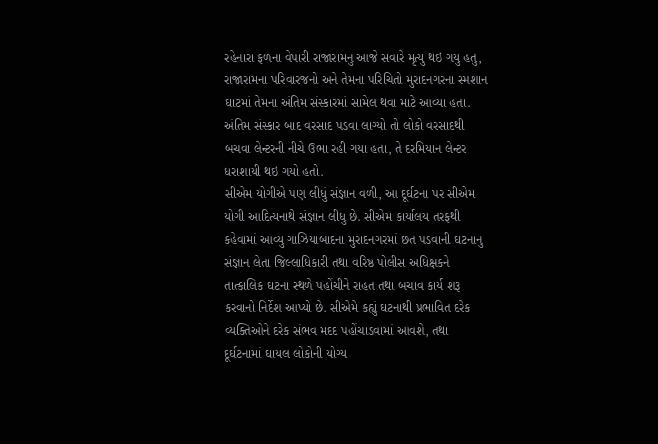રહેનારા ફળના વેપારી રાજારામનુ આજે સવારે મૃત્યુ થઇ ગયુ હતુ, રાજારામના પરિવારજનો અને તેમના પરિચિતો મુરાદનગરના સ્મશાન ઘાટમાં તેમના અંતિમ સંસ્કારમાં સામેલ થવા માટે આવ્યા હતા. અંતિમ સંસ્કાર બાદ વરસાદ પડવા લાગ્યો તો લોકો વરસાદથી બચવા લેન્ટરની નીચે ઉભા રહી ગયા હતા, તે દરમિયાન લેન્ટર ધરાશાયી થઇ ગયો હતો.
સીએમ યોગીએ પણ લીધું સંજ્ઞાન વળી, આ દૂર્ઘટના પર સીએમ યોગી આદિત્યનાથે સંજ્ઞાન લીધુ છે. સીએમ કાર્યાલય તરફથી કહેવામાં આવ્યુ ગાઝિયાબાદના મુરાદનગરમાં છત પડવાની ઘટનાનુ સંજ્ઞાન લેતા જિલ્લાધિકારી તથા વરિષ્ઠ પોલીસ અધિક્ષકને તાત્કાલિક ઘટના સ્થળે પહોંચીને રાહત તથા બચાવ કાર્ય શરૂ કરવાનો નિર્દેશ આપ્યો છે. સીએમે કહ્યું ઘટનાથી પ્રભાવિત દરેક વ્યક્તિઓને દરેક સંભવ મદદ પહોંચાડવામાં આવશે, તથા દૂર્ઘટનામાં ઘાયલ લોકોની યોગ્ય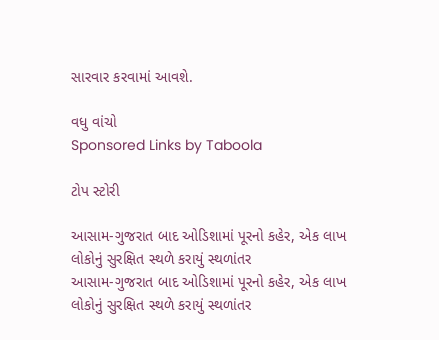સારવાર કરવામાં આવશે.

વધુ વાંચો
Sponsored Links by Taboola

ટોપ સ્ટોરી

આસામ-ગુજરાત બાદ ઓડિશામાં પૂરનો કહેર, એક લાખ લોકોનું સુરક્ષિત સ્થળે કરાયું સ્થળાંતર
આસામ-ગુજરાત બાદ ઓડિશામાં પૂરનો કહેર, એક લાખ લોકોનું સુરક્ષિત સ્થળે કરાયું સ્થળાંતર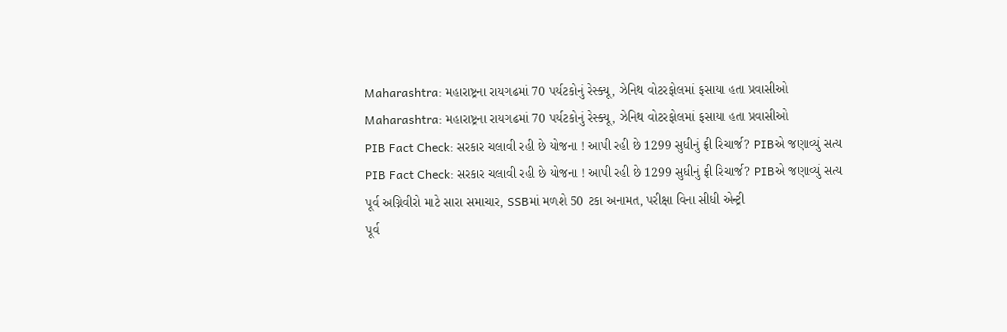Maharashtra: મહારાષ્ટ્રના રાયગઢમાં 70 પર્યટકોનું રેસ્ક્યૂ, ઝેનિથ વોટરફોલમાં ફસાયા હતા પ્રવાસીઓ
Maharashtra: મહારાષ્ટ્રના રાયગઢમાં 70 પર્યટકોનું રેસ્ક્યૂ, ઝેનિથ વોટરફોલમાં ફસાયા હતા પ્રવાસીઓ
PIB Fact Check: સરકાર ચલાવી રહી છે યોજના ! આપી રહી છે 1299 સુધીનું ફ્રી રિચાર્જ? PIBએ જણાવ્યું સત્ય
PIB Fact Check: સરકાર ચલાવી રહી છે યોજના ! આપી રહી છે 1299 સુધીનું ફ્રી રિચાર્જ? PIBએ જણાવ્યું સત્ય
પૂર્વ અગ્નિવીરો માટે સારા સમાચાર, SSBમાં મળશે 50 ટકા અનામત, પરીક્ષા વિના સીધી એન્ટ્રી
પૂર્વ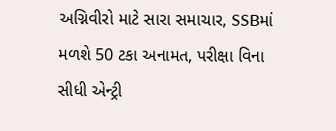અગ્નિવીરો માટે સારા સમાચાર, SSBમાં મળશે 50 ટકા અનામત, પરીક્ષા વિના સીધી એન્ટ્રી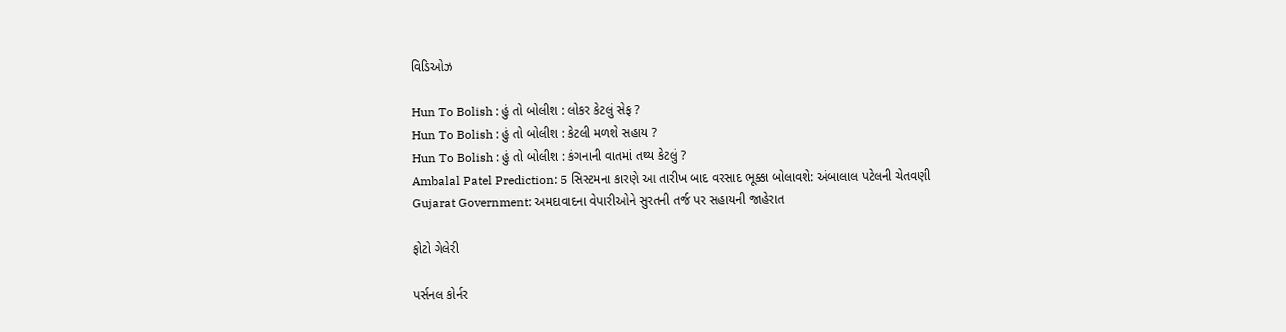વિડિઓઝ

Hun To Bolish : હું તો બોલીશ : લોકર કેટલું સેફ ?
Hun To Bolish : હું તો બોલીશ : કેટલી મળશે સહાય ?
Hun To Bolish : હું તો બોલીશ : કંગનાની વાતમાં તથ્ય કેટલું ?
Ambalal Patel Prediction: 5 સિસ્ટમના કારણે આ તારીખ બાદ વરસાદ ભૂક્કા બોલાવશે: અંબાલાલ પટેલની ચેતવણી
Gujarat Government: અમદાવાદના વેપારીઓને સુરતની તર્જ પર સહાયની જાહેરાત

ફોટો ગેલેરી

પર્સનલ કોર્નર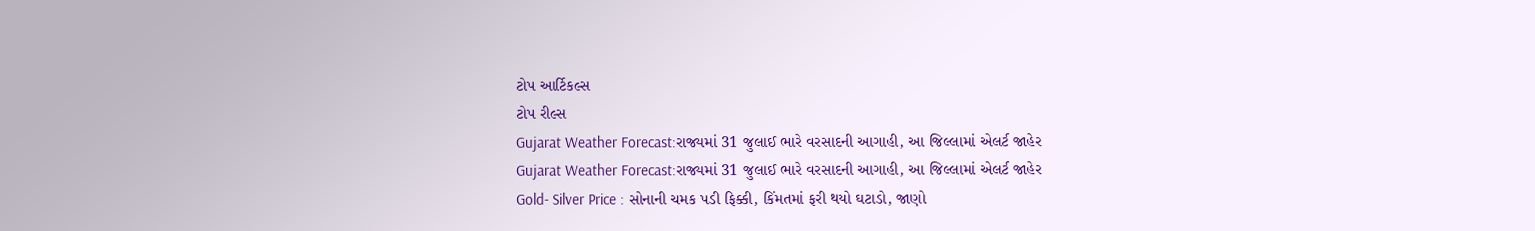ટોપ આર્ટિકલ્સ
ટોપ રીલ્સ
Gujarat Weather Forecast:રાજ્યમાં 31 જુલાઈ ભારે વરસાદની આગાહી, આ જિલ્લામાં એલર્ટ જાહેર
Gujarat Weather Forecast:રાજ્યમાં 31 જુલાઈ ભારે વરસાદની આગાહી, આ જિલ્લામાં એલર્ટ જાહેર
Gold- Silver Price : સોનાની ચમક પડી ફિક્કી, કિંમતમાં ફરી થયો ઘટાડો, જાણો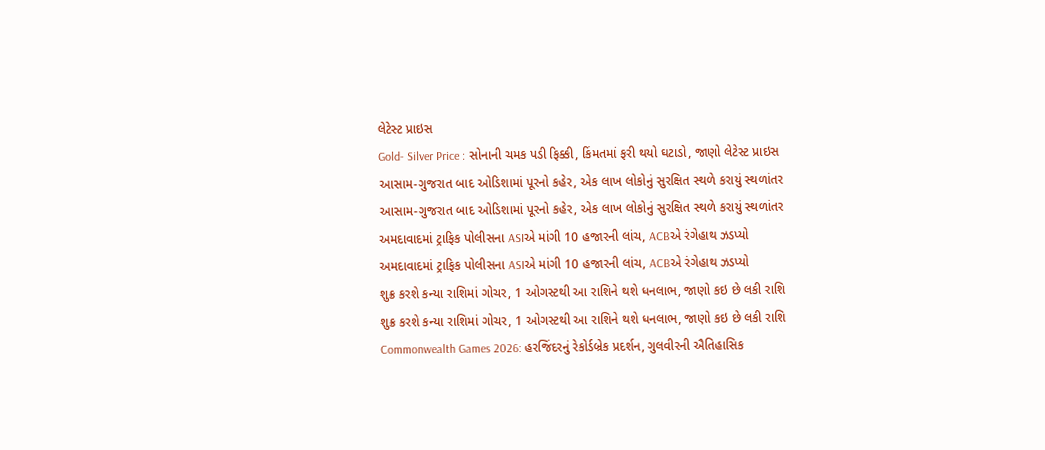લેટેસ્ટ પ્રાઇસ
Gold- Silver Price : સોનાની ચમક પડી ફિક્કી, કિંમતમાં ફરી થયો ઘટાડો, જાણો લેટેસ્ટ પ્રાઇસ
આસામ-ગુજરાત બાદ ઓડિશામાં પૂરનો કહેર, એક લાખ લોકોનું સુરક્ષિત સ્થળે કરાયું સ્થળાંતર
આસામ-ગુજરાત બાદ ઓડિશામાં પૂરનો કહેર, એક લાખ લોકોનું સુરક્ષિત સ્થળે કરાયું સ્થળાંતર
અમદાવાદમાં ટ્રાફિક પોલીસના ASIએ માંગી 10 હજારની લાંચ, ACBએ રંગેહાથ ઝડપ્યો
અમદાવાદમાં ટ્રાફિક પોલીસના ASIએ માંગી 10 હજારની લાંચ, ACBએ રંગેહાથ ઝડપ્યો
શુક્ર કરશે કન્યા રાશિમાં ગોચર, 1 ઓગસ્ટથી આ રાશિને થશે ધનલાભ, જાણો કઇ છે લકી રાશિ
શુક્ર કરશે કન્યા રાશિમાં ગોચર, 1 ઓગસ્ટથી આ રાશિને થશે ધનલાભ, જાણો કઇ છે લકી રાશિ
Commonwealth Games 2026: હરજિંદરનું રેકોર્ડબ્રેક પ્રદર્શન, ગુલવીરની ઐતિહાસિક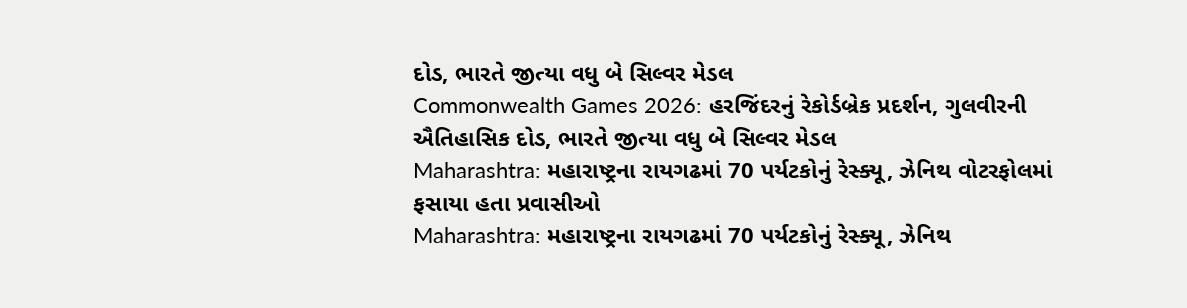દોડ, ભારતે જીત્યા વધુ બે સિલ્વર મેડલ
Commonwealth Games 2026: હરજિંદરનું રેકોર્ડબ્રેક પ્રદર્શન, ગુલવીરની ઐતિહાસિક દોડ, ભારતે જીત્યા વધુ બે સિલ્વર મેડલ
Maharashtra: મહારાષ્ટ્રના રાયગઢમાં 70 પર્યટકોનું રેસ્ક્યૂ, ઝેનિથ વોટરફોલમાં ફસાયા હતા પ્રવાસીઓ
Maharashtra: મહારાષ્ટ્રના રાયગઢમાં 70 પર્યટકોનું રેસ્ક્યૂ, ઝેનિથ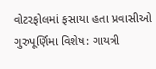વોટરફોલમાં ફસાયા હતા પ્રવાસીઓ
ગુરુપૂર્ણિમા વિશેષ: ગાયત્રી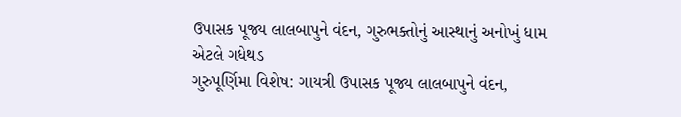ઉપાસક પૂજ્ય લાલબાપુને વંદન, ગુરુભક્તોનું આસ્થાનું અનોખું ધામ એટલે ગધેથડ
ગુરુપૂર્ણિમા વિશેષ: ગાયત્રી ઉપાસક પૂજ્ય લાલબાપુને વંદન,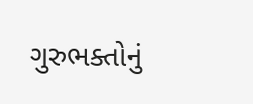ગુરુભક્તોનું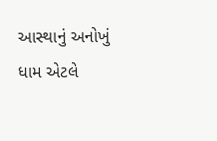આસ્થાનું અનોખું ધામ એટલે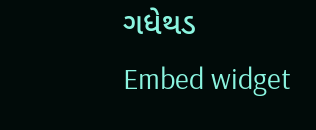ગધેથડ
Embed widget